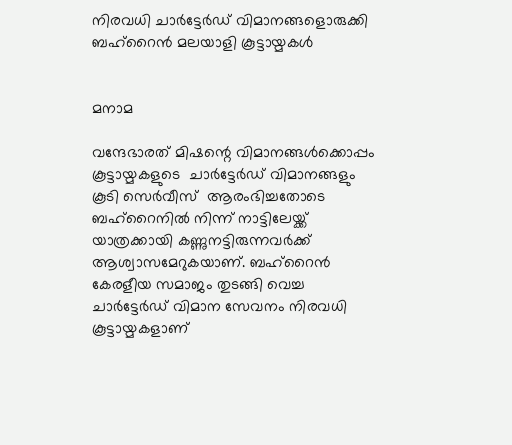നിരവധി ചാര്‍ട്ടേര്‍ഡ് വിമാനങ്ങളൊരുക്കി ബഹ്റൈന്‍ മലയാളി കൂട്ടായ്മകള്‍


മനാമ

വന്ദേഭാരത് മിഷന്റെ വിമാനങ്ങള്‍ക്കൊപ്പം കൂട്ടായ്മകളുടെ  ചാര്‍ട്ടേര്‍ഡ് വിമാനങ്ങളും കൂടി സെര്‍വീസ്  ആരംഭിച്ചതോടെ ബഹ്റൈനില്‍ നിന്ന് നാട്ടിലേയ്ക്ക് യാത്രക്കായി കണ്ണുനട്ടിരുന്നവര്‍ക്ക് ആശ്വാസമേറുകയാണ്. ബഹ്റൈന്‍ കേരളീയ സമാജം തുടങ്ങി വെച്ച  ചാര്‍ട്ടേര്‍ഡ് വിമാന സേവനം നിരവധി കൂട്ടായ്മകളാണ്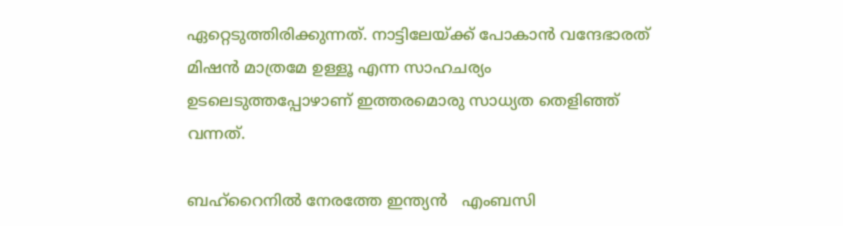ഏറ്റെടുത്തിരിക്കുന്നത്. നാട്ടിലേയ്ക്ക് പോകാന്‍ വന്ദേഭാരത് മിഷന്‍ മാത്രമേ ഉള്ളൂ എന്ന സാഹചര്യം ഉടലെടുത്തപ്പോഴാണ് ഇത്തരമൊരു സാധ്യത തെളിഞ്ഞ് വന്നത്.

ബഹ്റൈനില്‍ നേരത്തേ ഇന്ത്യന്‍   എംബസി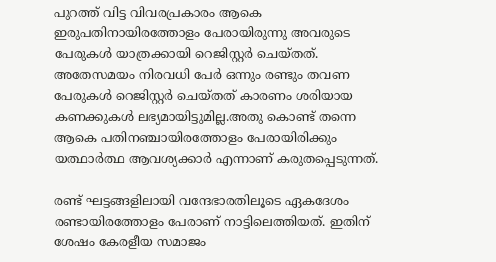പുറത്ത് വിട്ട വിവരപ്രകാരം ആകെ ഇരുപതിനായിരത്തോളം പേരായിരുന്നു അവരുടെ പേരുകള്‍ യാത്രക്കായി റെജിസ്റ്റര്‍ ചെയ്തത്. അതേസമയം നിരവധി പേര്‍ ഒന്നും രണ്ടും തവണ പേരുകള്‍ റെജിസ്റ്റര്‍ ചെയ്തത് കാരണം ശരിയായ കണക്കുകള്‍ ലഭ്യമായിട്ടുമില്ല.അതു കൊണ്ട് തന്നെ ആകെ പതിനഞ്ചായിരത്തോളം പേരായിരിക്കും യത്ഥാര്‍ത്ഥ ആവശ്യക്കാര്‍ എന്നാണ് കരുതപ്പെടുന്നത്.

രണ്ട് ഘട്ടങ്ങളിലായി വന്ദേഭാരതിലൂടെ ഏകദേശം രണ്ടായിരത്തോളം പേരാണ് നാട്ടിലെത്തിയത്. ഇതിന് ശേഷം കേരളീയ സമാജം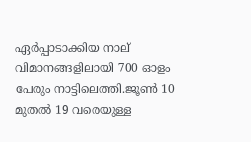ഏര്‍പ്പാടാക്കിയ നാല് വിമാനങ്ങളിലായി 700 ഓളം പേരും നാട്ടിലെത്തി.ജൂണ്‍ 10 മുതല്‍ 19 വരെയുള്ള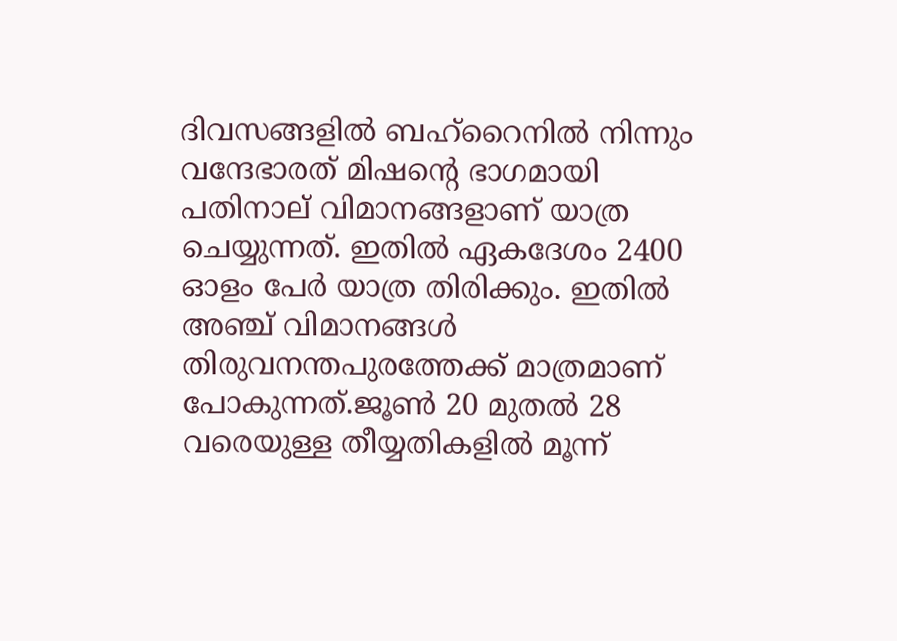ദിവസങ്ങളില്‍ ബഹ്റൈനില്‍ നിന്നും വന്ദേഭാരത് മിഷന്റെ ഭാഗമായി പതിനാല് വിമാനങ്ങളാണ് യാത്ര ചെയ്യുന്നത്. ഇതില്‍ ഏകദേശം 2400 ഓളം പേര്‍ യാത്ര തിരിക്കും. ഇതില്‍ അഞ്ച് വിമാനങ്ങള്‍ തിരുവനന്തപുരത്തേക്ക് മാത്രമാണ് പോകുന്നത്.ജൂണ്‍ 20 മുതല്‍ 28 വരെയുള്ള തീയ്യതികളില്‍ മൂന്ന്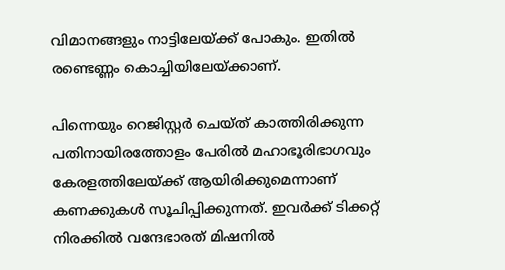വിമാനങ്ങളും നാട്ടിലേയ്ക്ക് പോകും. ഇതില്‍ രണ്ടെണ്ണം കൊച്ചിയിലേയ്ക്കാണ്.

പിന്നെയും റെജിസ്റ്റര്‍ ചെയ്ത് കാത്തിരിക്കുന്ന പതിനായിരത്തോളം പേരില്‍ മഹാഭൂരിഭാഗവും കേരളത്തിലേയ്ക്ക് ആയിരിക്കുമെന്നാണ് കണക്കുകള്‍ സൂചിപ്പിക്കുന്നത്. ഇവര്‍ക്ക് ടിക്കറ്റ് നിരക്കില്‍ വന്ദേഭാരത് മിഷനില്‍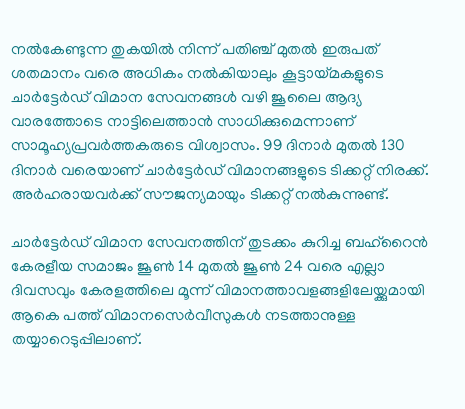നല്‍കേണ്ടുന്ന തുകയില്‍ നിന്ന് പതി‍ഞ്ച് മുതല്‍ ഇരുപത് ശതമാനം വരെ അധികം നല്‍കിയാലും കൂട്ടായ്മകളുടെ ചാര്‍ട്ടേര്‍ഡ് വിമാന സേവനങ്ങള്‍ വഴി ജൂലൈ ആദ്യ വാരത്തോടെ നാട്ടിലെത്താന്‍ സാധിക്കുമെന്നാണ് സാമൂഹ്യപ്രവര്‍ത്തകരുടെ വിശ്വാസം. 99 ദിനാര്‍ മുതല്‍ 130 ദിനാര്‍ വരെയാണ് ചാര്‍ട്ടേര്‍ഡ് വിമാനങ്ങളുടെ ടിക്കറ്റ് നിരക്ക്. അര്‍ഹരായവര്‍ക്ക് സൗജന്യമായും ടിക്കറ്റ് നല്‍കുന്നുണ്ട്.

ചാര്‍ട്ടേര്‍ഡ് വിമാന സേവനത്തിന് തുടക്കം കുറിച്ച ബഹ്റൈന്‍ കേരളീയ സമാജം ജൂണ്‍ 14 മുതല്‍ ജൂണ്‍ 24 വരെ എല്ലാ ദിവസവും കേരളത്തിലെ മൂന്ന് വിമാനത്താവളങ്ങളിലേയ്ക്കുമായി ആകെ പത്ത് വിമാനസെര്‍വീസുകള്‍ നടത്താനുള്ള തയ്യാറെടുപ്പിലാണ്.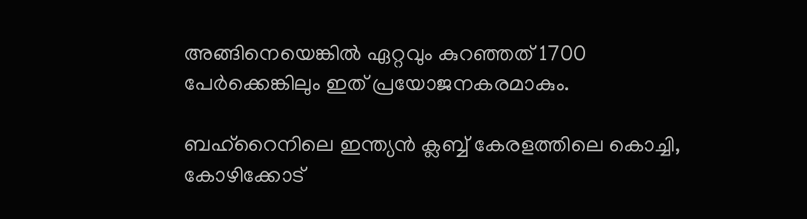അങ്ങിനെയെങ്കില്‍ ഏറ്റവും കുറഞ്ഞത് 1700 പേര്‍ക്കെങ്കിലും ഇത് പ്രയോജനകരമാകും.

ബഹ്റൈനിലെ ഇന്ത്യന്‍ ക്ലബ്ബ് കേരളത്തിലെ കൊച്ചി, കോഴിക്കോട്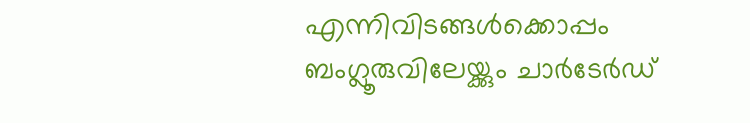എന്നിവിടങ്ങള്‍ക്കൊപ്പം ബംഗ്ലൂരുവിലേയ്ക്കും ചാര്‍ടേര്‍ഡ്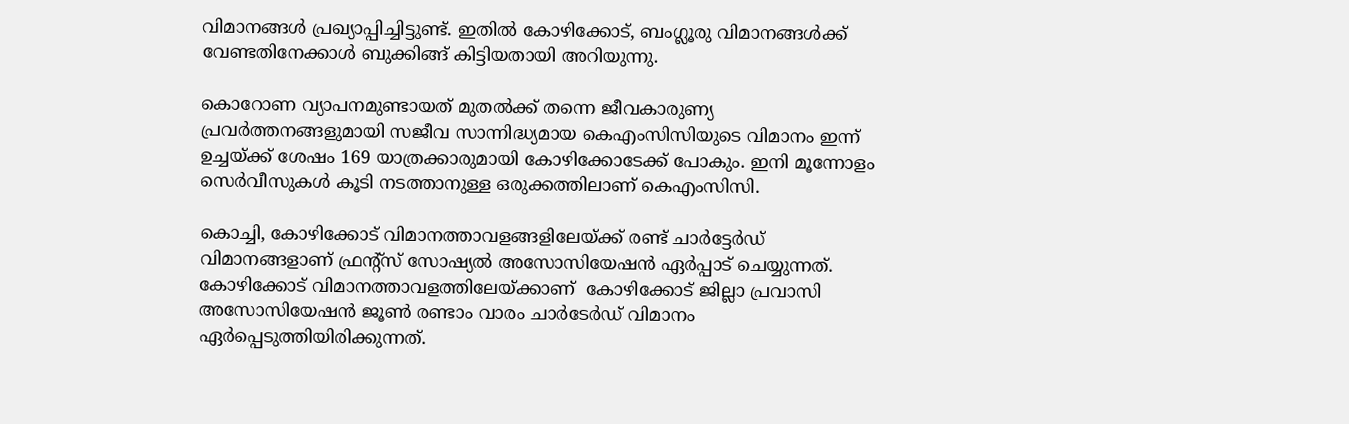വിമാനങ്ങള്‍ പ്രഖ്യാപ്പിച്ചിട്ടുണ്ട്. ഇതില്‍ കോഴിക്കോട്, ബംഗ്ലൂരു വിമാനങ്ങള്‍ക്ക് വേണ്ടതിനേക്കാള്‍ ബുക്കിങ്ങ് കിട്ടിയതായി അറിയുന്നു.

കൊറോണ വ്യാപനമുണ്ടായത് മുതല്‍ക്ക് തന്നെ ജീവകാരുണ്യ പ്രവര്‍ത്തനങ്ങളുമായി സജീവ സാന്നിദ്ധ്യമായ കെഎംസിസിയുടെ വിമാനം ഇന്ന് ഉച്ചയ്ക്ക് ശേഷം 169 യാത്രക്കാരുമായി കോഴിക്കോടേക്ക് പോകും. ഇനി മൂന്നോളം സെര്‍വീസുകള്‍ കൂടി നടത്താനുള്ള ഒരുക്കത്തിലാണ് കെഎംസിസി.

കൊച്ചി, കോഴിക്കോട് വിമാനത്താവളങ്ങളിലേയ്ക്ക് രണ്ട് ചാര്‍ട്ടേര്‍ഡ് വിമാനങ്ങളാണ് ഫ്രന്റ്സ് സോഷ്യല്‍ അസോസിയേഷന്‍ ഏര്‍പ്പാട് ചെയ്യുന്നത്. കോഴിക്കോട് വിമാനത്താവളത്തിലേയ്ക്കാണ്  കോഴിക്കോട് ജില്ലാ പ്രവാസി അസോസിയേഷൻ ജൂണ്‍ രണ്ടാം വാരം ചാര്‍ടേര്‍ഡ് വിമാനം ഏര്‍പ്പെടുത്തിയിരിക്കുന്നത്.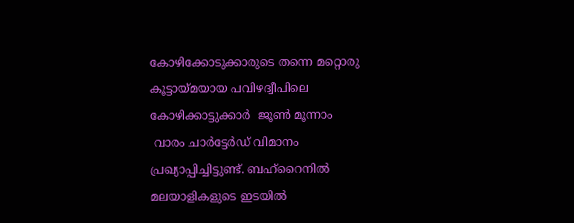കോഴിക്കോടുക്കാരുടെ തന്നെ മറ്റൊരു കൂട്ടായ്മയായ പവിഴദ്വീപിലെ കോഴിക്കാട്ടുക്കാര്‍  ജൂണ്‍ മൂന്നാം
 വാരം ചാര്‍ട്ടേര്‍ഡ് വിമാനം പ്രഖ്യാപ്പിച്ചിട്ടുണ്ട്. ബഹ്റൈനില്‍ മലയാളികളുടെ ഇടയില്‍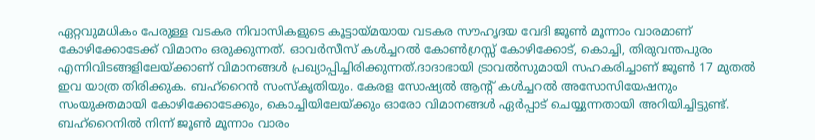ഏറ്റവുമധികം പേരുള്ള വടകര നിവാസികളുടെ കൂട്ടായ്മയായ വടകര സൗഹൃദയ വേദി ജൂണ്‍ മൂന്നാം വാരമാണ് കോഴിക്കോടേക്ക് വിമാനം ഒരുക്കുന്നത്. ഓവര്‍സീസ് കള്‍ച്ചറല്‍ കോണ്‍ഗ്രസ്സ് കോഴിക്കോട്, കൊച്ചി, തിരുവന്തപുരം എന്നിവിടങ്ങളിലേയ്ക്കാണ് വിമാനങ്ങള്‍ പ്രഖ്യാപ്പിച്ചിരിക്കുന്നത്.ദാദാഭായി ട്രാവല്‍സുമായി സഹകരിച്ചാണ് ജൂണ്‍ 17 മുതല്‍  ഇവ യാത്ര തിരിക്കുക. ബഹ്റൈന്‍ സംസ്കൃതിയും. കേരള സോഷ്യല്‍ ആന്റ് കള്‍ച്ചറല്‍ അസോസിയേഷനും സംയുക്തമായി കോഴിക്കോടേക്കും, കൊച്ചിയിലേയ്ക്കും ഓരോ വിമാനങ്ങള്‍ ഏര്‍പ്പാട് ചെയ്യുന്നതായി അറിയിച്ചിട്ടുണ്ട്. ബഹ്റൈനില്‍ നിന്ന് ജൂണ്‍ മൂന്നാം വാരം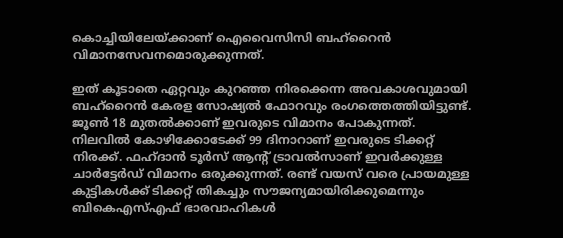കൊച്ചിയിലേയ്ക്കാണ് ഐവൈസിസി ബഹ്റൈന്‍ വിമാനസേവനമൊരുക്കുന്നത്.

ഇത് കൂടാതെ ഏറ്റവും കുറഞ്ഞ നിരക്കെന്ന അവകാശവുമായി ബഹ്റൈന്‍ കേരള സോഷ്യല്‍ ഫോറവും രംഗത്തെത്തിയിട്ടുണ്ട്. ജൂണ്‍ 18 മുതല്‍ക്കാണ് ഇവരുടെ വിമാനം പോകുന്നത്. നിലവില്‍ കോഴിക്കോടേക്ക് 99 ദിനാറാണ് ഇവരുടെ ടിക്കറ്റ് നിരക്ക്. ഫഹ്ദാന്‍ ടൂര്‍സ് ആന്റ് ട്രാവല്‍സാണ് ഇവര്‍ക്കുള്ള ചാര്‍ട്ടേര്‍ഡ് വിമാനം ഒരുക്കുന്നത്. രണ്ട് വയസ് വരെ പ്രായമുള്ള കുട്ടികള്‍ക്ക് ടിക്കറ്റ് തികച്ചും സൗജന്യമായിരിക്കുമെന്നും ബികെഎസ്എഫ് ഭാരവാഹികള്‍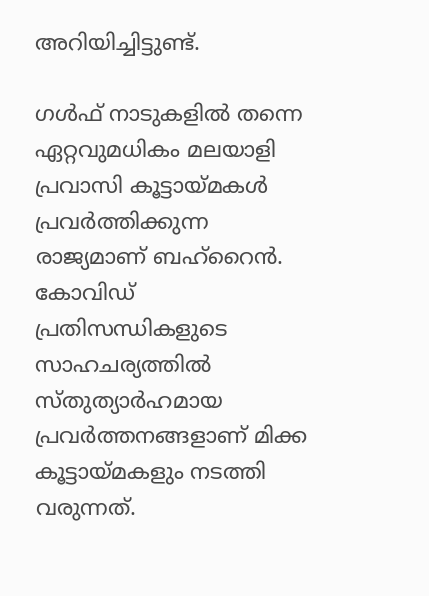അറിയിച്ചിട്ടുണ്ട്.

ഗള്‍ഫ് നാടുകളില്‍ തന്നെ ഏറ്റവുമധികം മലയാളി പ്രവാസി കൂട്ടായ്മകള്‍ പ്രവര്‍ത്തിക്കുന്ന രാജ്യമാണ് ബഹ്റൈന്‍.  കോവിഡ് പ്രതിസന്ധികളുടെ സാഹചര്യത്തില്‍ സ്തുത്യാര്‍ഹമായ പ്രവര്‍ത്തനങ്ങളാണ് മിക്ക കൂട്ടായ്മകളും നടത്തി വരുന്നത്.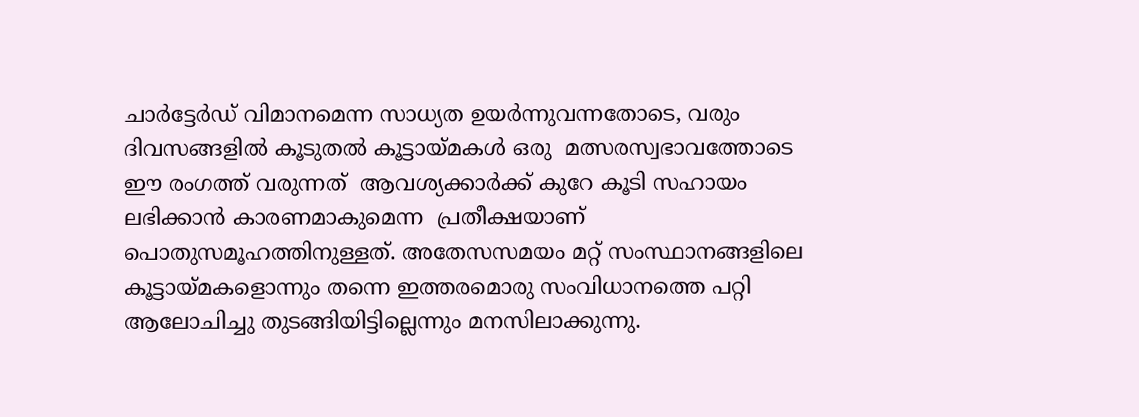ചാര്‍ട്ടേര്‍ഡ് വിമാനമെന്ന സാധ്യത ഉയര്‍ന്നുവന്നതോടെ, വരും ദിവസങ്ങളില്‍ കൂടുതല്‍ കൂട്ടായ്മകള്‍ ഒരു  മത്സരസ്വഭാവത്തോടെ ഈ രംഗത്ത് വരുന്നത്  ആവശ്യക്കാര്‍ക്ക് കുറേ കൂടി സഹായം ലഭിക്കാന്‍ കാരണമാകുമെന്ന  പ്രതീക്ഷയാണ് പൊതുസമൂഹത്തിനുള്ളത്. അതേസസമയം മറ്റ് സംസ്ഥാനങ്ങളിലെ കൂട്ടായ്മകളൊന്നും തന്നെ ഇത്തരമൊരു സംവിധാനത്തെ പറ്റി ആലോചിച്ചു തുടങ്ങിയിട്ടില്ലെന്നും മനസിലാക്കുന്നു.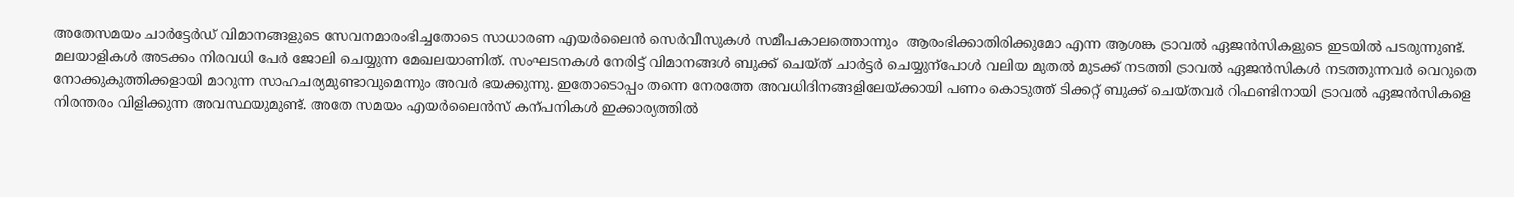അതേസമയം ചാര്‍ട്ടേര്‍ഡ് വിമാനങ്ങളുടെ സേവനമാരംഭിച്ചതോടെ സാധാരണ എയര്‍ലൈന്‍ സെര്‍വീസുകള്‍ സമീപകാലത്തൊന്നും  ആരംഭിക്കാതിരിക്കുമോ എന്ന ആശങ്ക ട്രാവല്‍ ഏജന്‍സികളുടെ ഇടയില്‍ പടരുന്നുണ്ട്. മലയാളികള്‍ അടക്കം നിരവധി പേര്‍ ജോലി ചെയ്യുന്ന മേഖലയാണിത്. സംഘടനകള്‍ നേരിട്ട് വിമാനങ്ങള്‍ ബുക്ക് ചെയ്ത് ചാര്‍ട്ടര്‍ ചെയ്യുന്പോള്‍ വലിയ മുതല്‍ മുടക്ക് നടത്തി ട്രാവല്‍ ഏജന്‍സികള്‍ നടത്തുന്നവര്‍ വെറുതെ നോക്കുകുത്തിക്കളായി മാറുന്ന സാഹചര്യമുണ്ടാവുമെന്നും അവര്‍ ഭയക്കുന്നു. ഇതോടൊപ്പം തന്നെ നേരത്തേ അവധിദിനങ്ങളിലേയ്ക്കായി പണം കൊടുത്ത് ടിക്കറ്റ് ബുക്ക് ചെയ്തവര്‍ റിഫണ്ടിനായി ട്രാവല്‍ ഏജന്‍സികളെ നിരന്തരം വിളിക്കുന്ന അവസ്ഥയുമുണ്ട്. അതേ സമയം എയര്‍ലൈന്‍സ് കന്പനികള്‍ ഇക്കാര്യത്തില്‍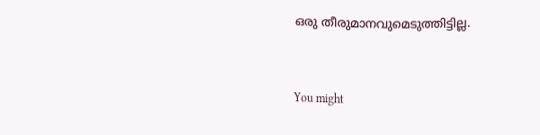ഒരു തീരുമാനവുമെടുത്തിട്ടില്ല.


You might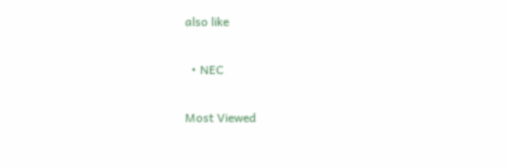also like

  • NEC

Most Viewed